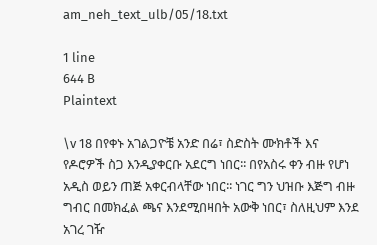am_neh_text_ulb/05/18.txt

1 line
644 B
Plaintext

\v 18 በየቀኑ አገልጋዮቼ አንድ በሬ፣ ስድስት ሙክቶች እና የዶሮዎች ስጋ እንዲያቀርቡ አደርግ ነበር፡፡ በየአስሩ ቀን ብዙ የሆነ አዲስ ወይን ጠጅ አቀርብላቸው ነበር፡፡ ነገር ግን ህዝቡ እጅግ ብዙ ግብር በመክፈል ጫና እንደሚበዛበት አውቅ ነበር፣ ስለዚህም እንደ አገረ ገዥ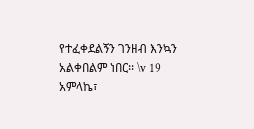የተፈቀደልኝን ገንዘብ እንኳን አልቀበልም ነበር፡፡ \v 19 አምላኬ፣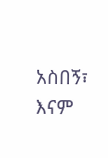አስበኝ፣ እናም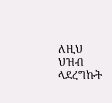ለዚህ ህዝብ ላደረግኩት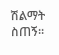ሽልማት ስጠኝ፡፡